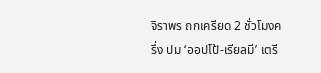จิราพร ถกเครียด 2 ชั่วโมงครึ่ง ปม ‘ออปโป้-เรียลมี’ เตรี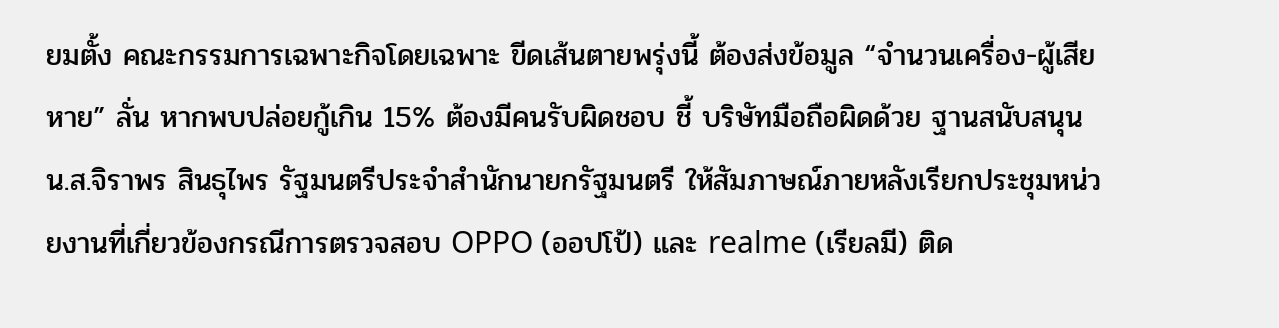ยมตั้ง คณะกรรมการเฉพาะกิจโดยเฉพาะ ขีดเส้นตายพรุ่งนี้ ต้องส่งข้อมูล “จำนวนเครื่อง-ผู้เสียหาย” ลั่น หากพบปล่อยกู้เกิน 15% ต้องมีคนรับผิดชอบ ชี้ บริษัทมือถือผิดด้วย ฐานสนับสนุน
น.ส.จิราพร สินธุไพร รัฐมนตรีประจำสำนักนายกรัฐมนตรี ให้สัมภาษณ์ภายหลังเรียกประชุมหน่วยงานที่เกี่ยวข้องกรณีการตรวจสอบ OPPO (ออปโป้) และ realme (เรียลมี) ติด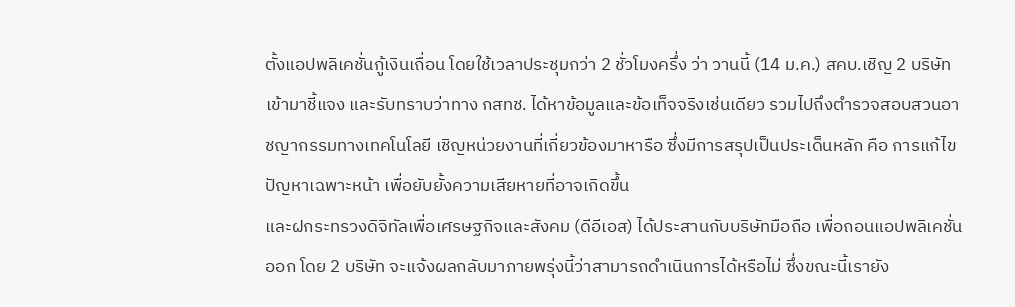ตั้งแอปพลิเคชั่นกู้เงินเถื่อน โดยใช้เวลาประชุมกว่า 2 ชั่วโมงครึ่ง ว่า วานนี้ (14 ม.ค.) สคบ.เชิญ 2 บริษัทเข้ามาชี้แจง และรับทราบว่าทาง กสทช. ได้หาข้อมูลและข้อเท็จจริงเช่นเดียว รวมไปถึงตำรวจสอบสวนอาชญากรรมทางเทคโนโลยี เชิญหน่วยงานที่เกี่ยวข้องมาหารือ ซึ่งมีการสรุปเป็นประเด็นหลัก คือ การแก้ไขปัญหาเฉพาะหน้า เพื่อยับยั้งความเสียหายที่อาจเกิดขึ้น
และฝกระทรวงดิจิทัลเพื่อเศรษฐกิจและสังคม (ดีอีเอส) ได้ประสานกับบริษัทมือถือ เพื่อถอนแอปพลิเคชั่นออก โดย 2 บริษัท จะแจ้งผลกลับมาภายพรุ่งนี้ว่าสามารถดำเนินการได้หรือไม่ ซึ่งขณะนี้เรายัง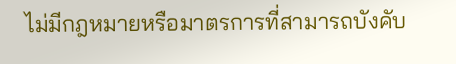ไม่มีกฎหมายหรือมาตรการที่สามารถบังคับ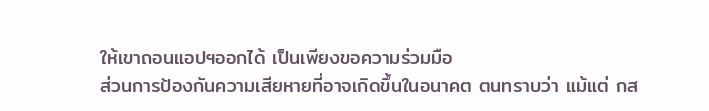ให้เขาถอนแอปฯออกได้ เป็นเพียงขอความร่วมมือ
ส่วนการป้องกันความเสียหายที่อาจเกิดขึ้นในอนาคต ตนทราบว่า แม้แต่ กส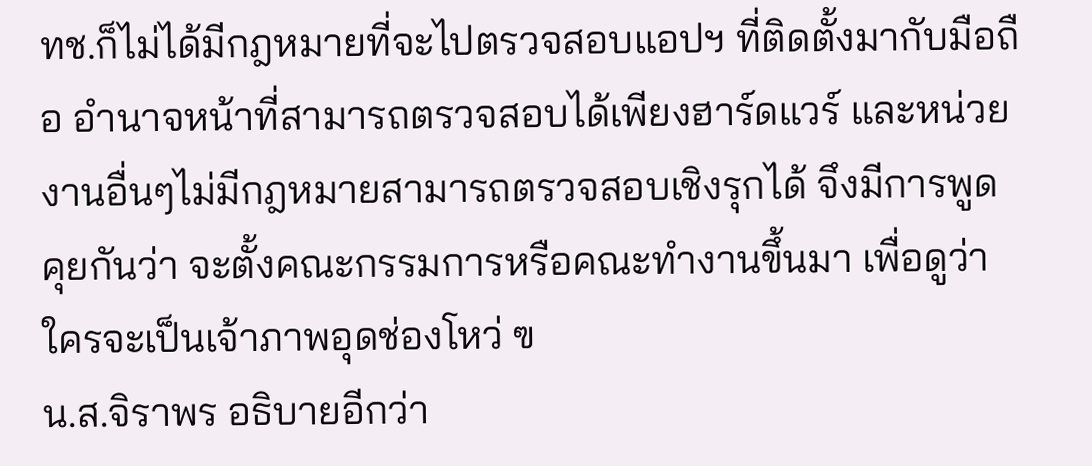ทช.ก็ไม่ได้มีกฎหมายที่จะไปตรวจสอบแอปฯ ที่ติดตั้งมากับมือถือ อำนาจหน้าที่สามารถตรวจสอบได้เพียงฮาร์ดแวร์ และหน่วยงานอื่นๆไม่มีกฎหมายสามารถตรวจสอบเชิงรุกได้ จึงมีการพูดคุยกันว่า จะตั้งคณะกรรมการหรือคณะทำงานขึ้นมา เพื่อดูว่าใครจะเป็นเจ้าภาพอุดช่องโหว่ ฃ
น.ส.จิราพร อธิบายอีกว่า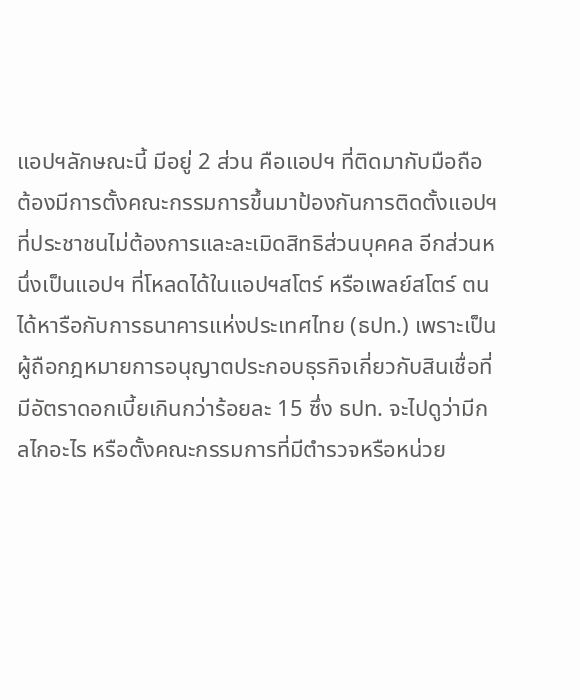แอปฯลักษณะนี้ มีอยู่ 2 ส่วน คือแอปฯ ที่ติดมากับมือถือ ต้องมีการตั้งคณะกรรมการขึ้นมาป้องกันการติดตั้งแอปฯ ที่ประชาชนไม่ต้องการและละเมิดสิทธิส่วนบุคคล อีกส่วนหนึ่งเป็นแอปฯ ที่โหลดได้ในแอปฯสโตร์ หรือเพลย์สโตร์ ตนได้หารือกับการธนาคารแห่งประเทศไทย (ธปท.) เพราะเป็นผู้ถือกฎหมายการอนุญาตประกอบธุรกิจเกี่ยวกับสินเชื่อที่มีอัตราดอกเบี้ยเกินกว่าร้อยละ 15 ซึ่ง ธปท. จะไปดูว่ามีกลไกอะไร หรือตั้งคณะกรรมการที่มีตำรวจหรือหน่วย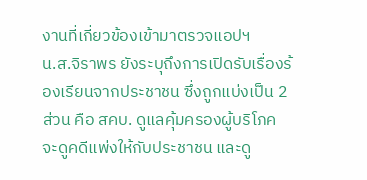งานที่เกี่ยวข้องเข้ามาตรวจแอปฯ
น.ส.จิราพร ยังระบุถึงการเปิดรับเรื่องร้องเรียนจากประชาชน ซึ่งถูกแบ่งเป็น 2 ส่วน คือ สคบ. ดูแลคุ้มครองผู้บริโภค จะดูคดีแพ่งให้กับประชาชน และดู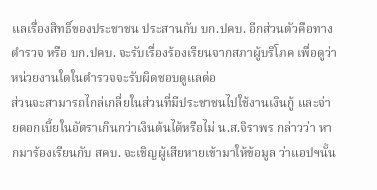แลเรื่องสิทธิ์ของประชาชน ประสานกับ บก.ปคบ. อีกส่วนตัวคือทางตำรวจ หรือ บก.ปคบ. จะรับเรื่องร้องเรียนจากสภาผู้บริโภค เพื่อดูว่าหน่วยงานใดในตำรวจจะรับผิดชอบดูแลต่อ
ส่วนจะสามารถไกล่เกลี่ยในส่วนที่มีประชาชนไปใช้งานเงินกู้ และจ่ายดอกเบี้ยในอัตราเกินกว่าเงินต้นได้หรือไม่ น.ส.จิราพร กล่าวว่า หากมาร้องเรียนกับ สคบ. จะเชิญผู้เสียหายเข้ามาให้ข้อมูล ว่าแอปฯนั้น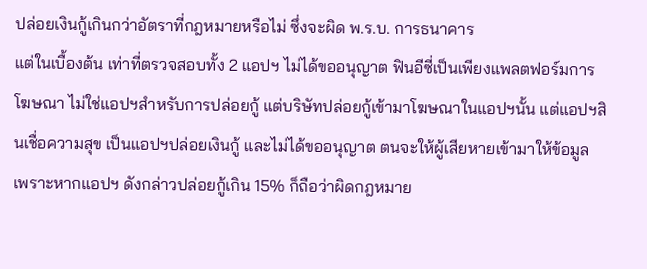ปล่อยเงินกู้เกินกว่าอัตราที่กฎหมายหรือไม่ ซึ่งจะผิด พ.ร.บ. การธนาคาร
แต่ในเบื้องต้น เท่าที่ตรวจสอบทั้ง 2 แอปฯ ไม่ได้ขออนุญาต ฟินอีซี่เป็นเพียงแพลตฟอร์มการโฆษณา ไม่ใช่แอปฯสำหรับการปล่อยกู้ แต่บริษัทปล่อยกู้เข้ามาโฆษณาในแอปฯนั้น แต่แอปฯสินเชื่อความสุข เป็นแอปฯปล่อยเงินกู้ และไม่ได้ขออนุญาต ตนจะให้ผู้เสียหายเข้ามาให้ข้อมูล เพราะหากแอปฯ ดังกล่าวปล่อยกู้เกิน 15% ก็ถือว่าผิดกฎหมาย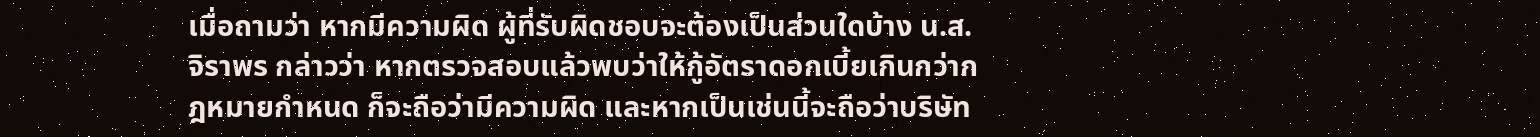เมื่อถามว่า หากมีความผิด ผู้ที่รับผิดชอบจะต้องเป็นส่วนใดบ้าง น.ส.จิราพร กล่าวว่า หากตรวจสอบแล้วพบว่าให้กู้อัตราดอกเบี้ยเกินกว่ากฎหมายกำหนด ก็จะถือว่ามีความผิด และหากเป็นเช่นนี้จะถือว่าบริษัท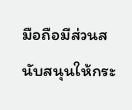มือถือมีส่วนสนับสนุนให้กระ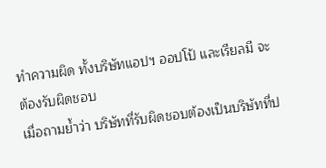ทำความผิด ทั้งบริษัทแอปฯ ออปโป้ และเรียลมี จะต้องรับผิดชอบ
เมื่อถามย้ำว่า บริษัทที่รับผิดชอบต้องเป็นบริษัทที่ป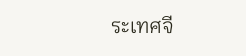ระเทศจี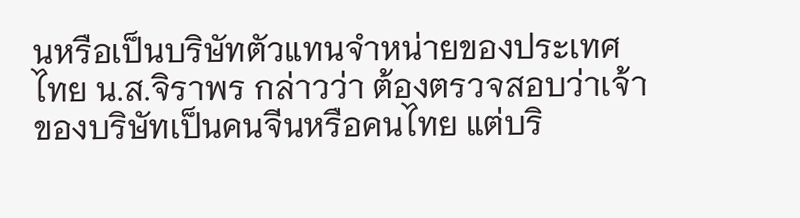นหรือเป็นบริษัทตัวแทนจำหน่ายของประเทศไทย น.ส.จิราพร กล่าวว่า ต้องตรวจสอบว่าเจ้าของบริษัทเป็นคนจีนหรือคนไทย แต่บริ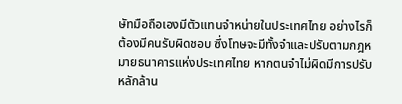ษัทมือถือเองมีตัวแทนจำหน่ายในประเทศไทย อย่างไรก็ต้องมีคนรับผิดชอบ ซึ่งโทษจะมีทั้งจำและปรับตามกฎหมายธนาคารแห่งประเทศไทย หากตนจำไม่ผิดมีการปรับหลักล้าน